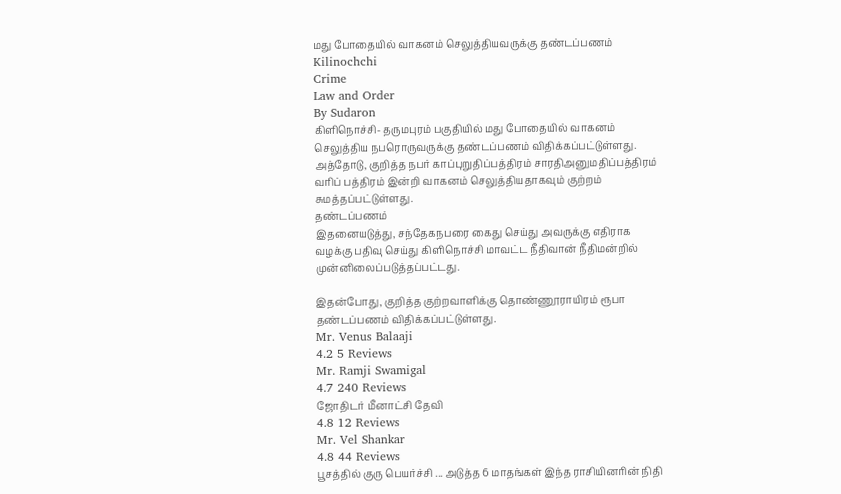மது போதையில் வாகனம் செலுத்தியவருக்கு தண்டப்பணம்
Kilinochchi
Crime
Law and Order
By Sudaron
கிளிநொச்சி- தருமபுரம் பகுதியில் மது போதையில் வாகனம் செலுத்திய நபரொருவருக்கு தண்டப்பணம் விதிக்கப்பட்டுள்ளது.
அத்தோடு, குறித்த நபர் காப்புறுதிப்பத்திரம் சாரதிஅனுமதிப்பத்திரம் வரிப் பத்திரம் இன்றி வாகனம் செலுத்தியதாகவும் குற்றம் சுமத்தப்பட்டுள்ளது.
தண்டப்பணம்
இதனையடுத்து, சந்தேகநபரை கைது செய்து அவருக்கு எதிராக வழக்கு பதிவு செய்து கிளிநொச்சி மாவட்ட நீதிவான் நீதிமன்றில் முன்னிலைப்படுத்தப்பட்டது.

இதன்போது, குறித்த குற்றவாளிக்கு தொண்ணூராயிரம் ரூபா தண்டப்பணம் விதிக்கப்பட்டுள்ளது.
Mr. Venus Balaaji
4.2 5 Reviews
Mr. Ramji Swamigal
4.7 240 Reviews
ஜோதிடர் மீனாட்சி தேவி
4.8 12 Reviews
Mr. Vel Shankar
4.8 44 Reviews
பூசத்தில் குரு பெயர்ச்சி ... அடுத்த 6 மாதங்கள் இந்த ராசியினரின் நிதி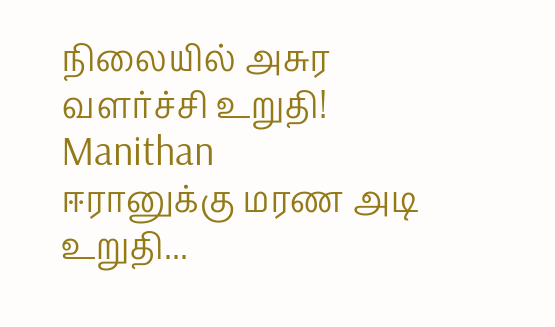நிலையில் அசுர வளர்ச்சி உறுதி! Manithan
ஈரானுக்கு மரண அடி உறுதி...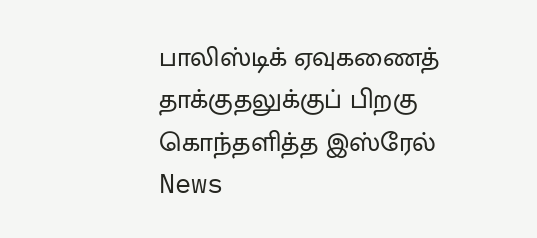பாலிஸ்டிக் ஏவுகணைத் தாக்குதலுக்குப் பிறகு கொந்தளித்த இஸ்ரேல் News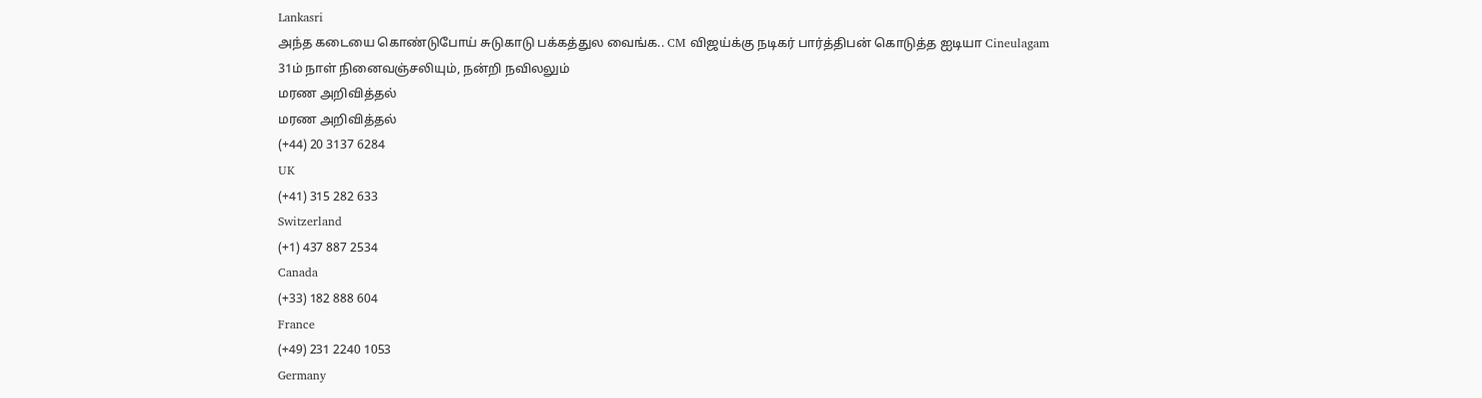Lankasri
அந்த கடையை கொண்டுபோய் சுடுகாடு பக்கத்துல வைங்க.. CM விஜய்க்கு நடிகர் பார்த்திபன் கொடுத்த ஐடியா Cineulagam
31ம் நாள் நினைவஞ்சலியும், நன்றி நவிலலும்
மரண அறிவித்தல்
மரண அறிவித்தல்
(+44) 20 3137 6284
UK
(+41) 315 282 633
Switzerland
(+1) 437 887 2534
Canada
(+33) 182 888 604
France
(+49) 231 2240 1053
Germany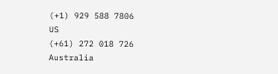(+1) 929 588 7806
US
(+61) 272 018 726
Australia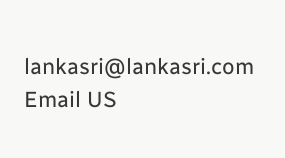lankasri@lankasri.com
Email US